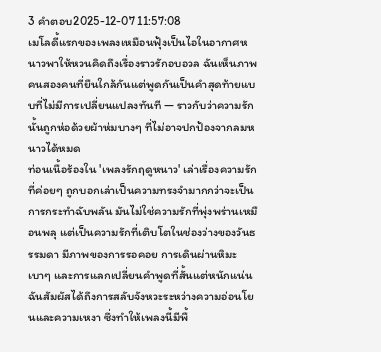3 คำตอบ2025-12-07 11:57:08
เมโลดี้แรกของเพลงเหมือนฟุ้งเป็นไอในอากาศหนาวพาให้หวนคิดถึงเรื่องราวรักอบอวล ฉันเห็นภาพคนสองคนที่ยืนใกล้กันแต่พูดกันเป็นคำสุดท้ายแบบที่ไม่มีการเปลี่ยนแปลงทันที — ราวกับว่าความรักนั้นถูกห่อด้วยผ้าห่มบางๆ ที่ไม่อาจปกป้องจากลมหนาวได้หมด
ท่อนเนื้อร้องใน 'เพลงรักฤดูหนาว' เล่าเรื่องความรักที่ค่อยๆ ถูกบอกเล่าเป็นความทรงจำมากกว่าจะเป็นการกระทำฉับพลัน มันไม่ใช่ความรักที่พุ่งพร่านเหมือนพลุ แต่เป็นความรักที่เติบโตในช่องว่างของวันธรรมดา มีภาพของการรอคอย การเดินผ่านหิมะเบาๆ และการแลกเปลี่ยนคำพูดที่สั้นแต่หนักแน่น ฉันสัมผัสได้ถึงการสลับจังหวะระหว่างความอ่อนโยนและความเหงา ซึ่งทำให้เพลงนี้มีพื้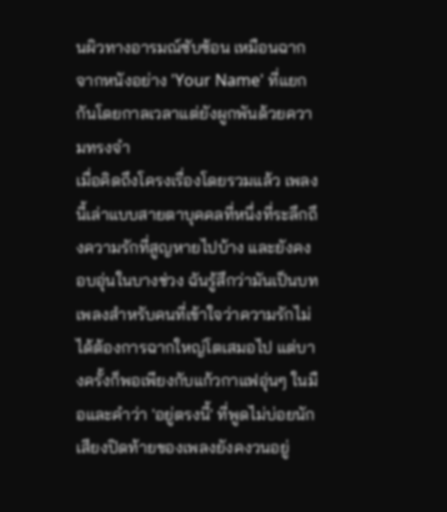นผิวทางอารมณ์ซับซ้อน เหมือนฉากจากหนังอย่าง 'Your Name' ที่แยกกันโดยกาลเวลาแต่ยังผูกพันด้วยความทรงจำ
เมื่อคิดถึงโครงเรื่องโดยรวมแล้ว เพลงนี้เล่าแบบสายตาบุคคลที่หนึ่งที่ระลึกถึงความรักที่สูญหายไปบ้าง และยังคงอบอุ่นในบางช่วง ฉันรู้สึกว่ามันเป็นบทเพลงสำหรับคนที่เข้าใจว่าความรักไม่ได้ต้องการฉากใหญ่โตเสมอไป แต่บางครั้งก็พอเพียงกับแก้วกาแฟอุ่นๆ ในมือและคำว่า 'อยู่ตรงนี้' ที่พูดไม่บ่อยนัก เสียงปิดท้ายของเพลงยังคงวนอยู่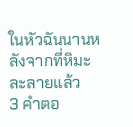ในหัวฉันนานหลังจากที่หิมะละลายแล้ว
3 คำตอ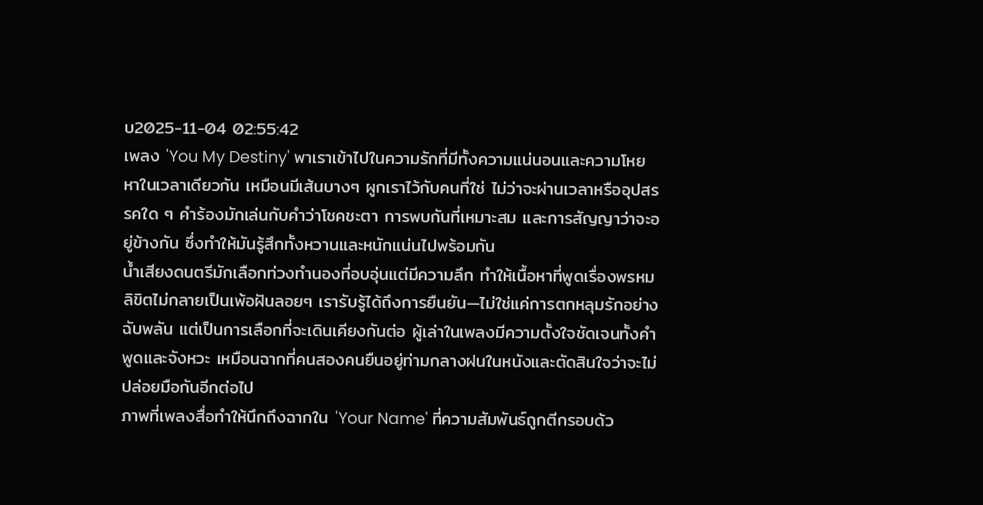บ2025-11-04 02:55:42
เพลง 'You My Destiny' พาเราเข้าไปในความรักที่มีทั้งความแน่นอนและความโหยหาในเวลาเดียวกัน เหมือนมีเส้นบางๆ ผูกเราไว้กับคนที่ใช่ ไม่ว่าจะผ่านเวลาหรืออุปสรรคใด ๆ คำร้องมักเล่นกับคำว่าโชคชะตา การพบกันที่เหมาะสม และการสัญญาว่าจะอยู่ข้างกัน ซึ่งทำให้มันรู้สึกทั้งหวานและหนักแน่นไปพร้อมกัน
น้ำเสียงดนตรีมักเลือกท่วงทำนองที่อบอุ่นแต่มีความลึก ทำให้เนื้อหาที่พูดเรื่องพรหมลิขิตไม่กลายเป็นเพ้อฝันลอยๆ เรารับรู้ได้ถึงการยืนยัน—ไม่ใช่แค่การตกหลุมรักอย่างฉับพลัน แต่เป็นการเลือกที่จะเดินเคียงกันต่อ ผู้เล่าในเพลงมีความตั้งใจชัดเจนทั้งคำพูดและจังหวะ เหมือนฉากที่คนสองคนยืนอยู่ท่ามกลางฝนในหนังและตัดสินใจว่าจะไม่ปล่อยมือกันอีกต่อไป
ภาพที่เพลงสื่อทำให้นึกถึงฉากใน 'Your Name' ที่ความสัมพันธ์ถูกตีกรอบด้ว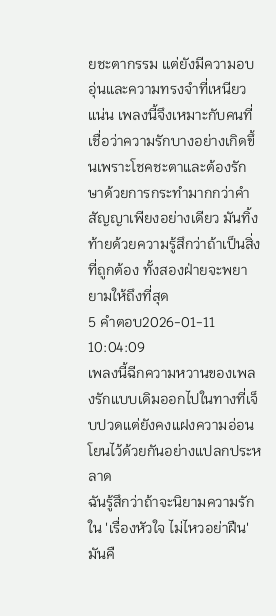ยชะตากรรม แต่ยังมีความอบอุ่นและความทรงจำที่เหนียวแน่น เพลงนี้จึงเหมาะกับคนที่เชื่อว่าความรักบางอย่างเกิดขึ้นเพราะโชคชะตาและต้องรักษาด้วยการกระทำมากกว่าคำสัญญาเพียงอย่างเดียว มันทิ้งท้ายด้วยความรู้สึกว่าถ้าเป็นสิ่งที่ถูกต้อง ทั้งสองฝ่ายจะพยายามให้ถึงที่สุด
5 คำตอบ2026-01-11 10:04:09
เพลงนี้ฉีกความหวานของเพลงรักแบบเดิมออกไปในทางที่เจ็บปวดแต่ยังคงแฝงความอ่อนโยนไว้ด้วยกันอย่างแปลกประหลาด
ฉันรู้สึกว่าถ้าจะนิยามความรักใน 'เรื่องหัวใจ ไม่ไหวอย่าฝืน' มันคื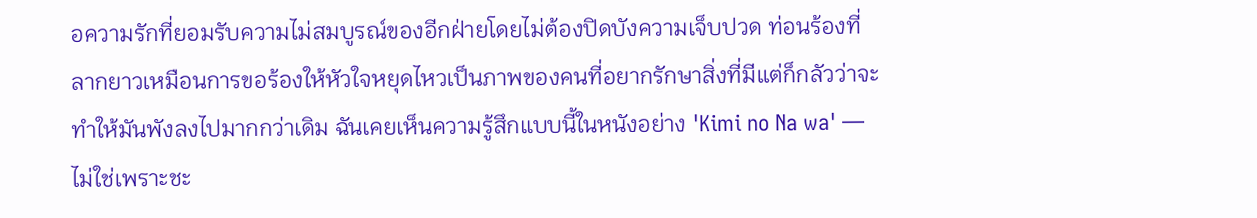อความรักที่ยอมรับความไม่สมบูรณ์ของอีกฝ่ายโดยไม่ต้องปิดบังความเจ็บปวด ท่อนร้องที่ลากยาวเหมือนการขอร้องให้หัวใจหยุดไหวเป็นภาพของคนที่อยากรักษาสิ่งที่มีแต่ก็กลัวว่าจะทำให้มันพังลงไปมากกว่าเดิม ฉันเคยเห็นความรู้สึกแบบนี้ในหนังอย่าง 'Kimi no Na wa' — ไม่ใช่เพราะชะ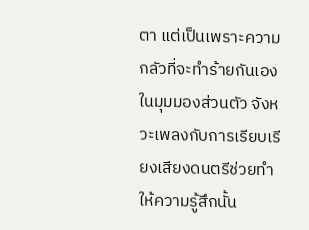ตา แต่เป็นเพราะความกลัวที่จะทำร้ายกันเอง
ในมุมมองส่วนตัว จังหวะเพลงกับการเรียบเรียงเสียงดนตรีช่วยทำให้ความรู้สึกนั้น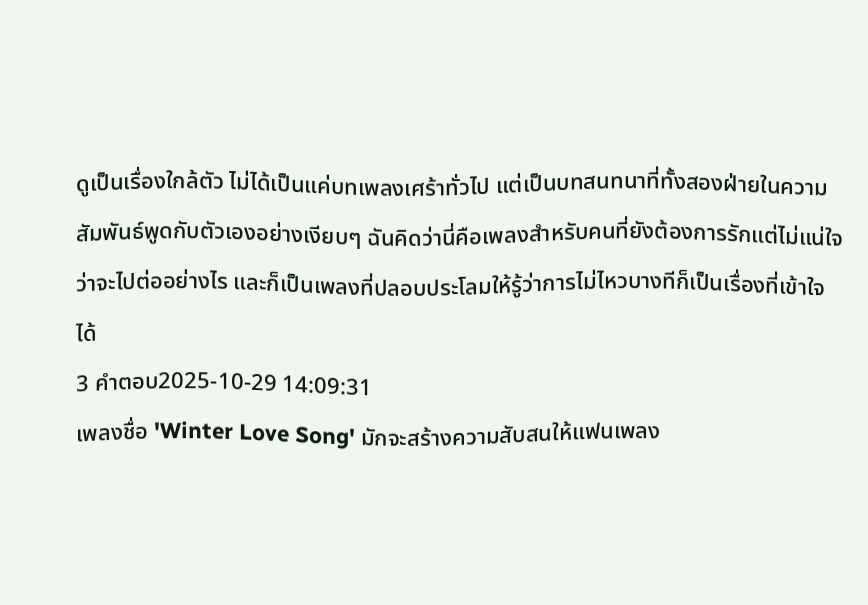ดูเป็นเรื่องใกล้ตัว ไม่ได้เป็นแค่บทเพลงเศร้าทั่วไป แต่เป็นบทสนทนาที่ทั้งสองฝ่ายในความสัมพันธ์พูดกับตัวเองอย่างเงียบๆ ฉันคิดว่านี่คือเพลงสำหรับคนที่ยังต้องการรักแต่ไม่แน่ใจว่าจะไปต่ออย่างไร และก็เป็นเพลงที่ปลอบประโลมให้รู้ว่าการไม่ไหวบางทีก็เป็นเรื่องที่เข้าใจได้
3 คำตอบ2025-10-29 14:09:31
เพลงชื่อ 'Winter Love Song' มักจะสร้างความสับสนให้แฟนเพลง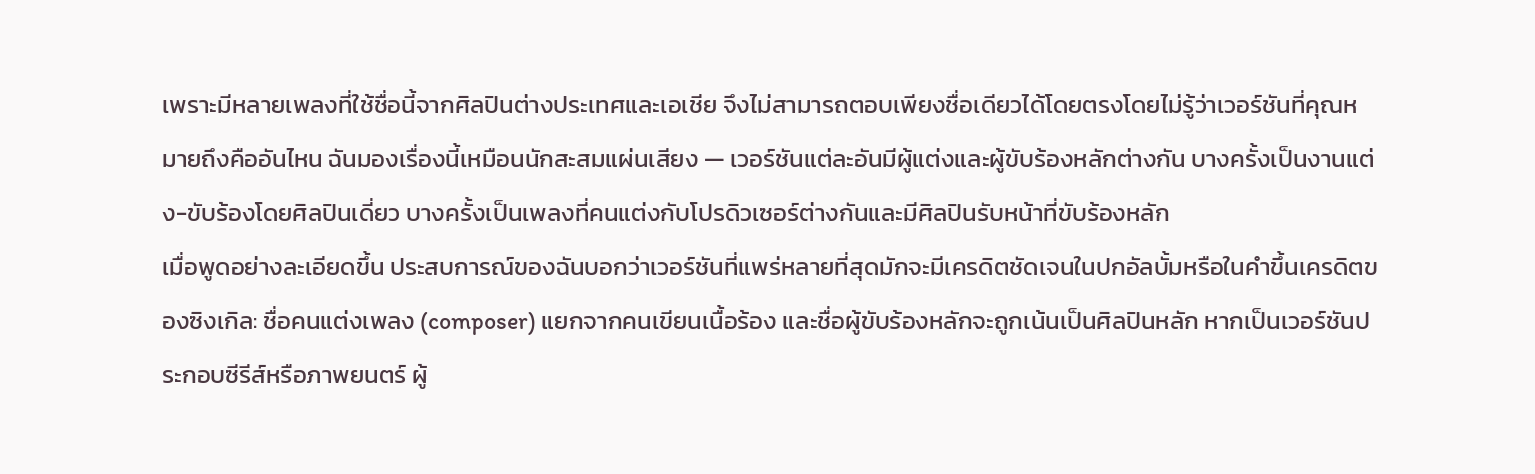เพราะมีหลายเพลงที่ใช้ชื่อนี้จากศิลปินต่างประเทศและเอเชีย จึงไม่สามารถตอบเพียงชื่อเดียวได้โดยตรงโดยไม่รู้ว่าเวอร์ชันที่คุณหมายถึงคืออันไหน ฉันมองเรื่องนี้เหมือนนักสะสมแผ่นเสียง — เวอร์ชันแต่ละอันมีผู้แต่งและผู้ขับร้องหลักต่างกัน บางครั้งเป็นงานแต่ง-ขับร้องโดยศิลปินเดี่ยว บางครั้งเป็นเพลงที่คนแต่งกับโปรดิวเซอร์ต่างกันและมีศิลปินรับหน้าที่ขับร้องหลัก
เมื่อพูดอย่างละเอียดขึ้น ประสบการณ์ของฉันบอกว่าเวอร์ชันที่แพร่หลายที่สุดมักจะมีเครดิตชัดเจนในปกอัลบั้มหรือในคำขึ้นเครดิตของซิงเกิล: ชื่อคนแต่งเพลง (composer) แยกจากคนเขียนเนื้อร้อง และชื่อผู้ขับร้องหลักจะถูกเน้นเป็นศิลปินหลัก หากเป็นเวอร์ชันประกอบซีรีส์หรือภาพยนตร์ ผู้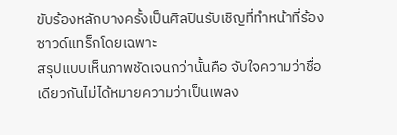ขับร้องหลักบางครั้งเป็นศิลปินรับเชิญที่ทำหน้าที่ร้องซาวด์แทร็กโดยเฉพาะ
สรุปแบบเห็นภาพชัดเจนกว่านั้นคือ จับใจความว่าชื่อเดียวกันไม่ได้หมายความว่าเป็นเพลง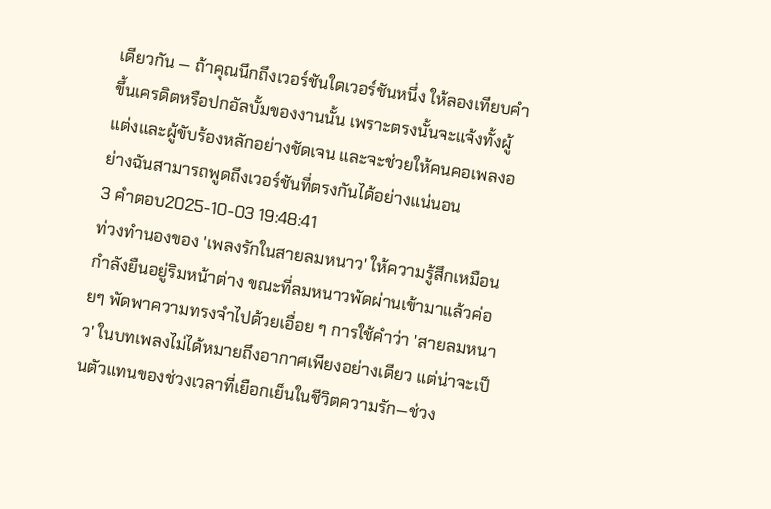เดียวกัน — ถ้าคุณนึกถึงเวอร์ชันใดเวอร์ชันหนึ่ง ให้ลองเทียบคำขึ้นเครดิตหรือปกอัลบั้มของงานนั้น เพราะตรงนั้นจะแจ้งทั้งผู้แต่งและผู้ขับร้องหลักอย่างชัดเจน และจะช่วยให้คนคอเพลงอย่างฉันสามารถพูดถึงเวอร์ชันที่ตรงกันได้อย่างแน่นอน
3 คำตอบ2025-10-03 19:48:41
ท่วงทำนองของ 'เพลงรักในสายลมหนาว' ให้ความรู้สึกเหมือนกำลังยืนอยู่ริมหน้าต่าง ขณะที่ลมหนาวพัดผ่านเข้ามาแล้วค่อยๆ พัดพาความทรงจำไปด้วยเอื่อย ๆ การใช้คำว่า 'สายลมหนาว' ในบทเพลงไม่ได้หมายถึงอากาศเพียงอย่างเดียว แต่น่าจะเป็นตัวแทนของช่วงเวลาที่เยือกเย็นในชีวิตความรัก—ช่วง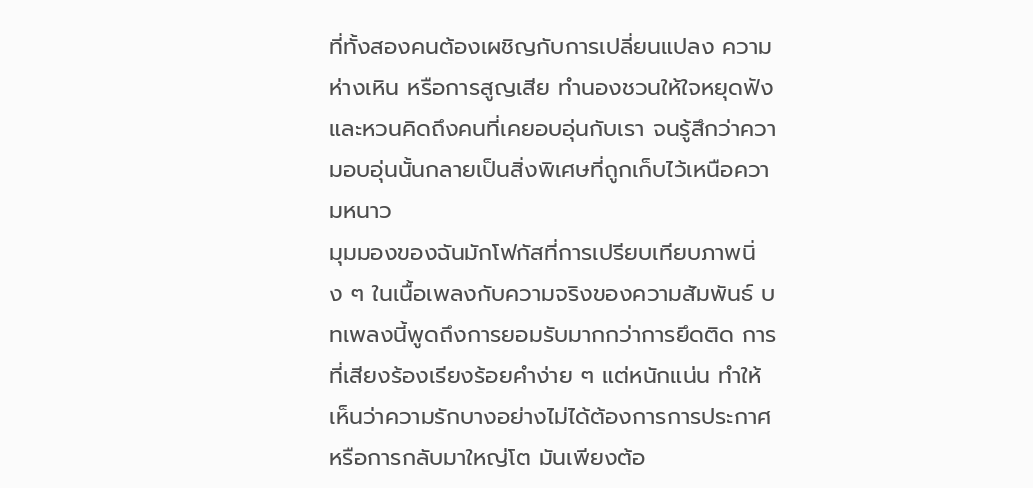ที่ทั้งสองคนต้องเผชิญกับการเปลี่ยนแปลง ความห่างเหิน หรือการสูญเสีย ทำนองชวนให้ใจหยุดฟังและหวนคิดถึงคนที่เคยอบอุ่นกับเรา จนรู้สึกว่าความอบอุ่นนั้นกลายเป็นสิ่งพิเศษที่ถูกเก็บไว้เหนือความหนาว
มุมมองของฉันมักโฟกัสที่การเปรียบเทียบภาพนิ่ง ๆ ในเนื้อเพลงกับความจริงของความสัมพันธ์ บทเพลงนี้พูดถึงการยอมรับมากกว่าการยึดติด การที่เสียงร้องเรียงร้อยคำง่าย ๆ แต่หนักแน่น ทำให้เห็นว่าความรักบางอย่างไม่ได้ต้องการการประกาศหรือการกลับมาใหญ่โต มันเพียงต้อ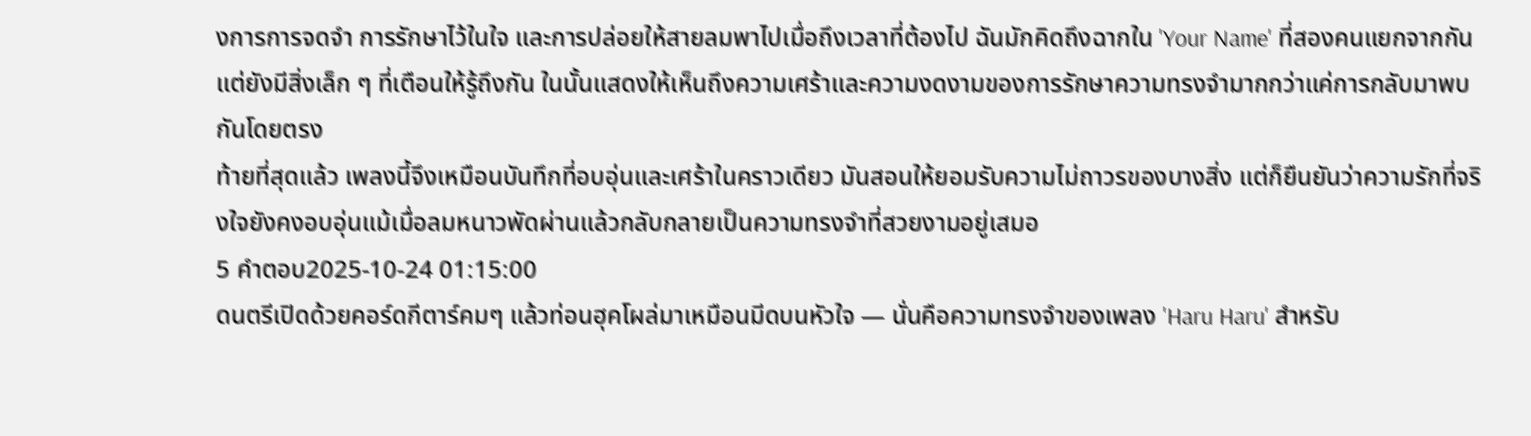งการการจดจำ การรักษาไว้ในใจ และการปล่อยให้สายลมพาไปเมื่อถึงเวลาที่ต้องไป ฉันมักคิดถึงฉากใน 'Your Name' ที่สองคนแยกจากกันแต่ยังมีสิ่งเล็ก ๆ ที่เตือนให้รู้ถึงกัน ในนั้นแสดงให้เห็นถึงความเศร้าและความงดงามของการรักษาความทรงจำมากกว่าแค่การกลับมาพบกันโดยตรง
ท้ายที่สุดแล้ว เพลงนี้จึงเหมือนบันทึกที่อบอุ่นและเศร้าในคราวเดียว มันสอนให้ยอมรับความไม่ถาวรของบางสิ่ง แต่ก็ยืนยันว่าความรักที่จริงใจยังคงอบอุ่นแม้เมื่อลมหนาวพัดผ่านแล้วกลับกลายเป็นความทรงจำที่สวยงามอยู่เสมอ
5 คำตอบ2025-10-24 01:15:00
ดนตรีเปิดด้วยคอร์ดกีตาร์คมๆ แล้วท่อนฮุคโผล่มาเหมือนมีดบนหัวใจ — นั่นคือความทรงจำของเพลง 'Haru Haru' สำหรับ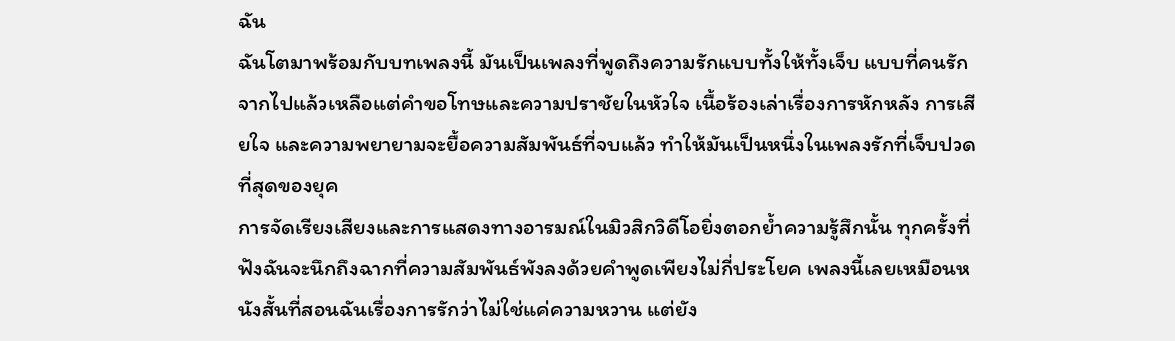ฉัน
ฉันโตมาพร้อมกับบทเพลงนี้ มันเป็นเพลงที่พูดถึงความรักแบบทั้งให้ทั้งเจ็บ แบบที่คนรักจากไปแล้วเหลือแต่คำขอโทษและความปราชัยในหัวใจ เนื้อร้องเล่าเรื่องการหักหลัง การเสียใจ และความพยายามจะยื้อความสัมพันธ์ที่จบแล้ว ทำให้มันเป็นหนึ่งในเพลงรักที่เจ็บปวดที่สุดของยุค
การจัดเรียงเสียงและการแสดงทางอารมณ์ในมิวสิกวิดีโอยิ่งตอกย้ำความรู้สึกนั้น ทุกครั้งที่ฟังฉันจะนึกถึงฉากที่ความสัมพันธ์พังลงด้วยคำพูดเพียงไม่กี่ประโยค เพลงนี้เลยเหมือนหนังสั้นที่สอนฉันเรื่องการรักว่าไม่ใช่แค่ความหวาน แต่ยัง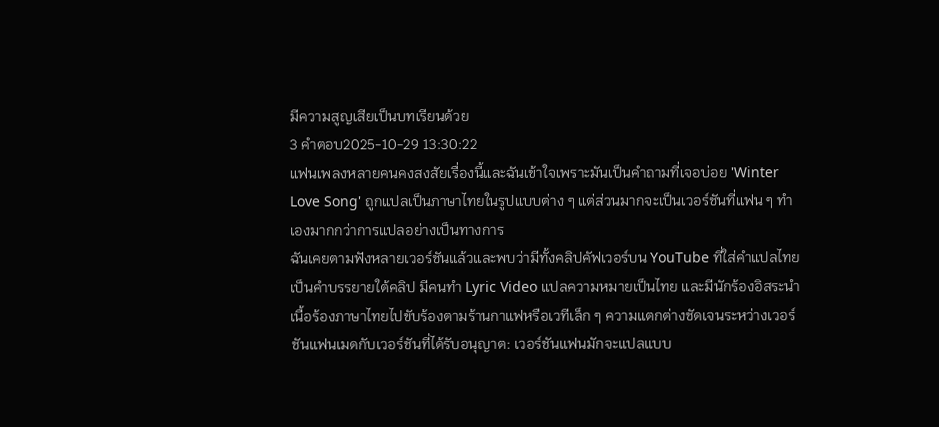มีความสูญเสียเป็นบทเรียนด้วย
3 คำตอบ2025-10-29 13:30:22
แฟนเพลงหลายคนคงสงสัยเรื่องนี้และฉันเข้าใจเพราะมันเป็นคำถามที่เจอบ่อย 'Winter Love Song' ถูกแปลเป็นภาษาไทยในรูปแบบต่าง ๆ แต่ส่วนมากจะเป็นเวอร์ชันที่แฟน ๆ ทำเองมากกว่าการแปลอย่างเป็นทางการ
ฉันเคยตามฟังหลายเวอร์ชันแล้วและพบว่ามีทั้งคลิปคัฟเวอร์บน YouTube ที่ใส่คำแปลไทยเป็นคำบรรยายใต้คลิป มีคนทำ Lyric Video แปลความหมายเป็นไทย และมีนักร้องอิสระนำเนื้อร้องภาษาไทยไปขับร้องตามร้านกาแฟหรือเวทีเล็ก ๆ ความแตกต่างชัดเจนระหว่างเวอร์ชันแฟนเมดกับเวอร์ชันที่ได้รับอนุญาต: เวอร์ชันแฟนมักจะแปลแบบ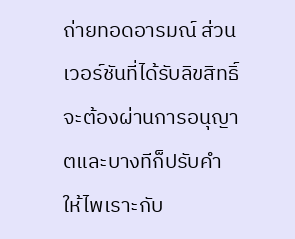ถ่ายทอดอารมณ์ ส่วนเวอร์ชันที่ได้รับลิขสิทธิ์จะต้องผ่านการอนุญาตและบางทีก็ปรับคำให้ไพเราะกับ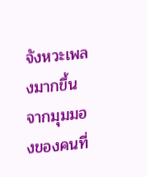จังหวะเพลงมากขึ้น
จากมุมมองของคนที่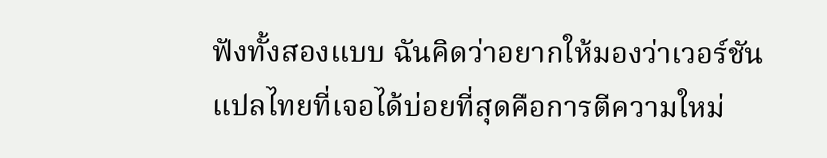ฟังทั้งสองแบบ ฉันคิดว่าอยากให้มองว่าเวอร์ชันแปลไทยที่เจอได้บ่อยที่สุดคือการตีความใหม่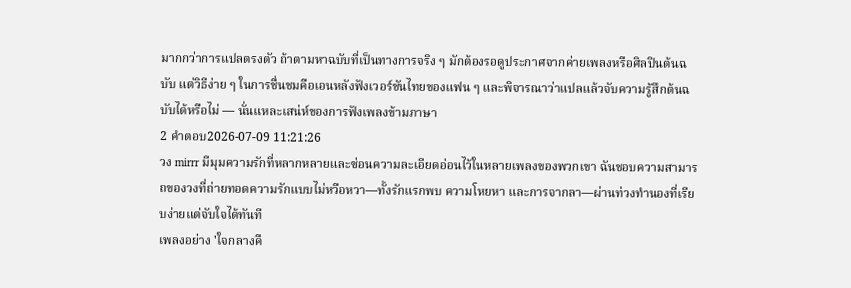มากกว่าการแปลตรงตัว ถ้าตามหาฉบับที่เป็นทางการจริง ๆ มักต้องรอดูประกาศจากค่ายเพลงหรือศิลปินต้นฉบับ แต่วิธีง่าย ๆ ในการชื่นชมคือเอนหลังฟังเวอร์ชันไทยของแฟน ๆ และพิจารณาว่าแปลแล้วจับความรู้สึกต้นฉบับได้หรือไม่ — นั่นแหละเสน่ห์ของการฟังเพลงข้ามภาษา
2 คำตอบ2026-07-09 11:21:26
วง mirrr มีมุมความรักที่หลากหลายและซ่อนความละเอียดอ่อนไว้ในหลายเพลงของพวกเขา ฉันชอบความสามารถของวงที่ถ่ายทอดความรักแบบไม่หวือหวา—ทั้งรักแรกพบ ความโหยหา และการจากลา—ผ่านท่วงทำนองที่เรียบง่ายแต่จับใจได้ทันที
เพลงอย่าง 'ใจกลางคื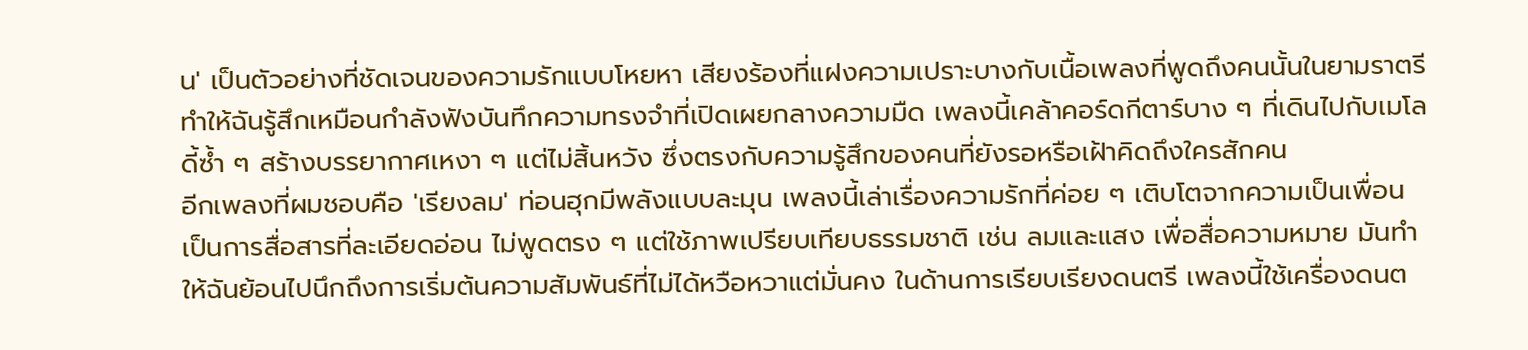น' เป็นตัวอย่างที่ชัดเจนของความรักแบบโหยหา เสียงร้องที่แฝงความเปราะบางกับเนื้อเพลงที่พูดถึงคนนั้นในยามราตรีทำให้ฉันรู้สึกเหมือนกำลังฟังบันทึกความทรงจำที่เปิดเผยกลางความมืด เพลงนี้เคล้าคอร์ดกีตาร์บาง ๆ ที่เดินไปกับเมโลดี้ซ้ำ ๆ สร้างบรรยากาศเหงา ๆ แต่ไม่สิ้นหวัง ซึ่งตรงกับความรู้สึกของคนที่ยังรอหรือเฝ้าคิดถึงใครสักคน
อีกเพลงที่ผมชอบคือ 'เรียงลม' ท่อนฮุกมีพลังแบบละมุน เพลงนี้เล่าเรื่องความรักที่ค่อย ๆ เติบโตจากความเป็นเพื่อน เป็นการสื่อสารที่ละเอียดอ่อน ไม่พูดตรง ๆ แต่ใช้ภาพเปรียบเทียบธรรมชาติ เช่น ลมและแสง เพื่อสื่อความหมาย มันทำให้ฉันย้อนไปนึกถึงการเริ่มต้นความสัมพันธ์ที่ไม่ได้หวือหวาแต่มั่นคง ในด้านการเรียบเรียงดนตรี เพลงนี้ใช้เครื่องดนต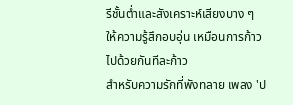รีชั้นต่ำและสังเคราะห์เสียงบาง ๆ ให้ความรู้สึกอบอุ่น เหมือนการก้าวไปด้วยกันทีละก้าว
สำหรับความรักที่พังทลาย เพลง 'ป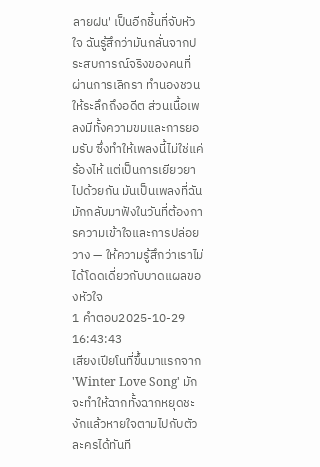ลายฝน' เป็นอีกชิ้นที่จับหัวใจ ฉันรู้สึกว่ามันกลั่นจากประสบการณ์จริงของคนที่ผ่านการเลิกรา ทำนองชวนให้ระลึกถึงอดีต ส่วนเนื้อเพลงมีทั้งความขมและการยอมรับ ซึ่งทำให้เพลงนี้ไม่ใช่แค่ร้องไห้ แต่เป็นการเยียวยาไปด้วยกัน มันเป็นเพลงที่ฉันมักกลับมาฟังในวันที่ต้องการความเข้าใจและการปล่อยวาง — ให้ความรู้สึกว่าเราไม่ได้โดดเดี่ยวกับบาดแผลของหัวใจ
1 คำตอบ2025-10-29 16:43:43
เสียงเปียโนที่ขึ้นมาแรกจาก 'Winter Love Song' มักจะทำให้ฉากทั้งฉากหยุดชะงักแล้วหายใจตามไปกับตัวละครได้ทันที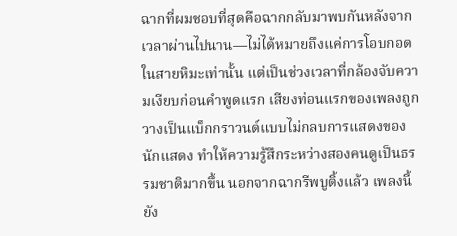ฉากที่ผมชอบที่สุดคือฉากกลับมาพบกันหลังจากเวลาผ่านไปนาน—ไม่ได้หมายถึงแค่การโอบกอดในสายหิมะเท่านั้น แต่เป็นช่วงเวลาที่กล้องจับความเงียบก่อนคำพูดแรก เสียงท่อนแรกของเพลงถูกวางเป็นแบ็กกราวนด์แบบไม่กลบการแสดงของนักแสดง ทำให้ความรู้สึกระหว่างสองคนดูเป็นธรรมชาติมากขึ้น นอกจากฉากรีพบูติ้งแล้ว เพลงนี้ยัง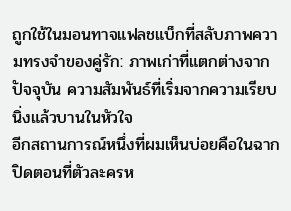ถูกใช้ในมอนทาจแฟลชแบ็กที่สลับภาพความทรงจำของคู่รัก: ภาพเก่าที่แตกต่างจากปัจจุบัน ความสัมพันธ์ที่เริ่มจากความเรียบนิ่งแล้วบานในหัวใจ
อีกสถานการณ์หนึ่งที่ผมเห็นบ่อยคือในฉากปิดตอนที่ตัวละครห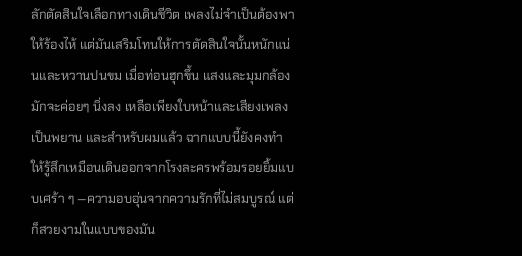ลักตัดสินใจเลือกทางเดินชีวิต เพลงไม่จำเป็นต้องพาให้ร้องไห้ แต่มันเสริมโทนให้การตัดสินใจนั้นหนักแน่นและหวานปนขม เมื่อท่อนฮุกขึ้น แสงและมุมกล้องมักจะค่อยๆ นิ่งลง เหลือเพียงใบหน้าและเสียงเพลงเป็นพยาน และสำหรับผมแล้ว ฉากแบบนี้ยังคงทำให้รู้สึกเหมือนเดินออกจากโรงละครพร้อมรอยยิ้มแบบเศร้า ๆ —ความอบอุ่นจากความรักที่ไม่สมบูรณ์ แต่ก็สวยงามในแบบของมัน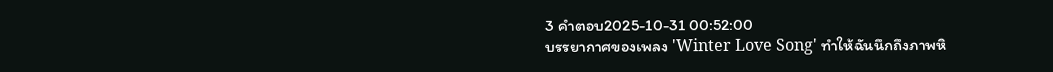3 คำตอบ2025-10-31 00:52:00
บรรยากาศของเพลง 'Winter Love Song' ทำให้ฉันนึกถึงภาพหิ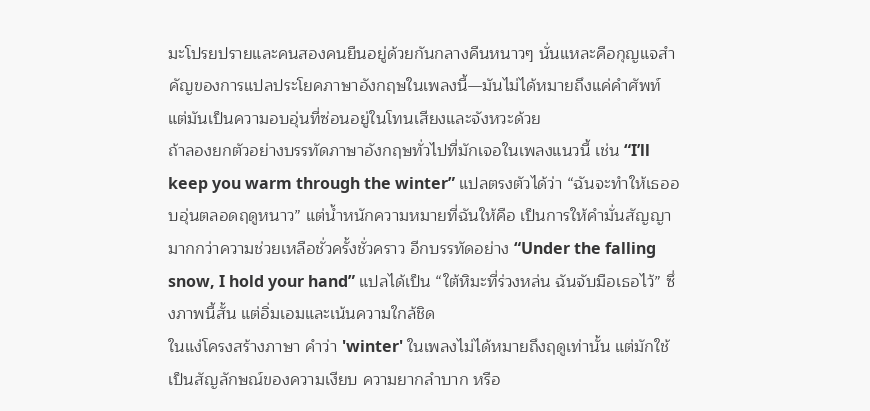มะโปรยปรายและคนสองคนยืนอยู่ด้วยกันกลางคืนหนาวๆ นั่นแหละคือกุญแจสำคัญของการแปลประโยคภาษาอังกฤษในเพลงนี้—มันไม่ได้หมายถึงแค่คำศัพท์ แต่มันเป็นความอบอุ่นที่ซ่อนอยู่ในโทนเสียงและจังหวะด้วย
ถ้าลองยกตัวอย่างบรรทัดภาษาอังกฤษทั่วไปที่มักเจอในเพลงแนวนี้ เช่น “I’ll keep you warm through the winter” แปลตรงตัวได้ว่า “ฉันจะทำให้เธออบอุ่นตลอดฤดูหนาว” แต่น้ำหนักความหมายที่ฉันให้คือ เป็นการให้คำมั่นสัญญา มากกว่าความช่วยเหลือชั่วครั้งชั่วคราว อีกบรรทัดอย่าง “Under the falling snow, I hold your hand” แปลได้เป็น “ใต้หิมะที่ร่วงหล่น ฉันจับมือเธอไว้” ซึ่งภาพนี้สั้น แต่อิ่มเอมและเน้นความใกล้ชิด
ในแง่โครงสร้างภาษา คำว่า 'winter' ในเพลงไม่ได้หมายถึงฤดูเท่านั้น แต่มักใช้เป็นสัญลักษณ์ของความเงียบ ความยากลำบาก หรือ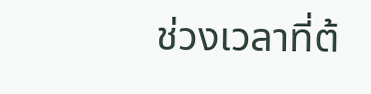ช่วงเวลาที่ต้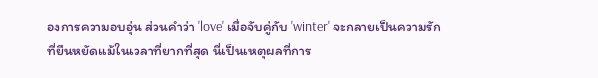องการความอบอุ่น ส่วนคำว่า 'love' เมื่อจับคู่กับ 'winter' จะกลายเป็นความรักที่ยืนหยัดแม้ในเวลาที่ยากที่สุด นี่เป็นเหตุผลที่การ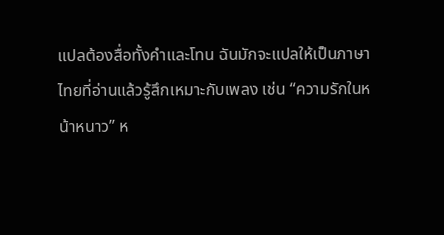แปลต้องสื่อทั้งคำและโทน ฉันมักจะแปลให้เป็นภาษาไทยที่อ่านแล้วรู้สึกเหมาะกับเพลง เช่น “ความรักในหน้าหนาว” ห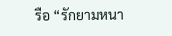รือ “รักยามหนา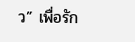ว” เพื่อรัก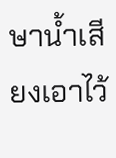ษาน้ำเสียงเอาไว้